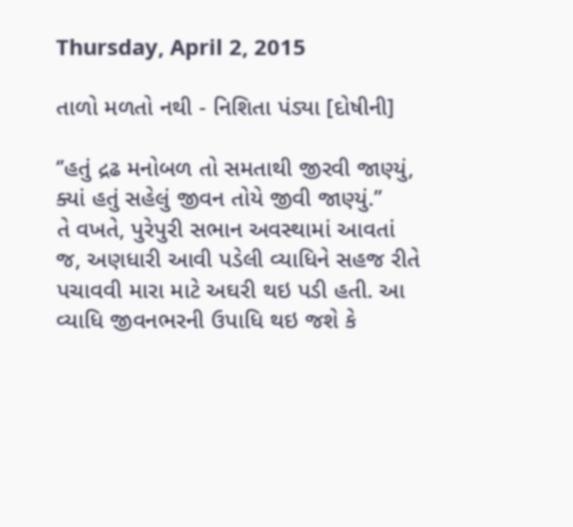Thursday, April 2, 2015

તાળો મળતો નથી - નિશિતા પંડ્યા [દોષીની]

‘’હતું દ્રઢ મનોબળ તો સમતાથી જીરવી જાણ્યું,
ક્યાં હતું સહેલું જીવન તોયે જીવી જાણ્યું.’’
તે વખતે, પુરેપુરી સભાન અવસ્થામાં આવતાં જ, અણધારી આવી પડેલી વ્યાધિને સહજ રીતે પચાવવી મારા માટે અઘરી થઇ પડી હતી. આ વ્યાધિ જીવનભરની ઉપાધિ થઇ જશે કે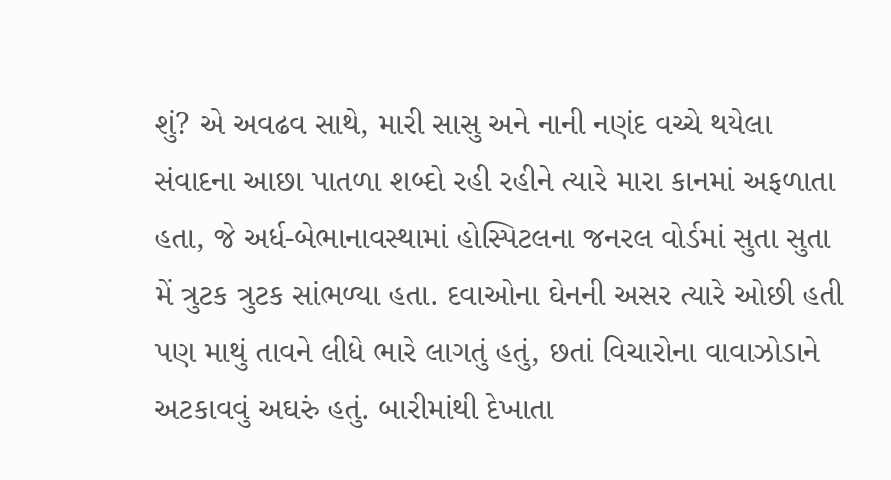શું? એ અવઢવ સાથે, મારી સાસુ અને નાની નણંદ વચ્ચે થયેલા સંવાદના આછા પાતળા શબ્દો રહી રહીને ત્યારે મારા કાનમાં અફળાતા હતા, જે અર્ધ-બેભાનાવસ્થામાં હોસ્પિટલના જનરલ વોર્ડમાં સુતા સુતા મેં ત્રુટક ત્રુટક સાંભળ્યા હતા. દવાઓના ઘેનની અસર ત્યારે ઓછી હતી પણ માથું તાવને લીધે ભારે લાગતું હતું, છતાં વિચારોના વાવાઝોડાને અટકાવવું અઘરું હતું. બારીમાંથી દેખાતા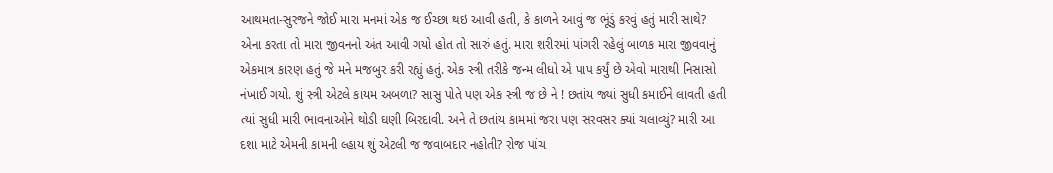આથમતા-સુરજને જોઈ મારા મનમાં એક જ ઈચ્છા થઇ આવી હતી, કે કાળને આવું જ ભૂંડું કરવું હતું મારી સાથે? એના કરતા તો મારા જીવનનો અંત આવી ગયો હોત તો સારું હતું. મારા શરીરમાં પાંગરી રહેલું બાળક મારા જીવવાનું એકમાત્ર કારણ હતું જે મને મજબુર કરી રહ્યું હતું. એક સ્ત્રી તરીકે જન્મ લીધો એ પાપ કર્યું છે એવો મારાથી નિસાસો નંખાઈ ગયો. શું સ્ત્રી એટલે કાયમ અબળા? સાસુ પોતે પણ એક સ્ત્રી જ છે ને ! છતાંય જ્યાં સુધી કમાઈને લાવતી હતી ત્યાં સુધી મારી ભાવનાઓને થોડી ઘણી બિરદાવી. અને તે છતાંય કામમાં જરા પણ સરવસર ક્યાં ચલાવ્યું? મારી આ દશા માટે એમની કામની લ્હાય શું એટલી જ જવાબદાર નહોતી? રોજ પાંચ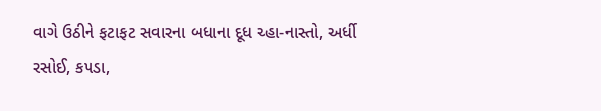વાગે ઉઠીને ફટાફટ સવારના બધાના દૂધ ચ્હા-નાસ્તો, અર્ધી રસોઈ, કપડા,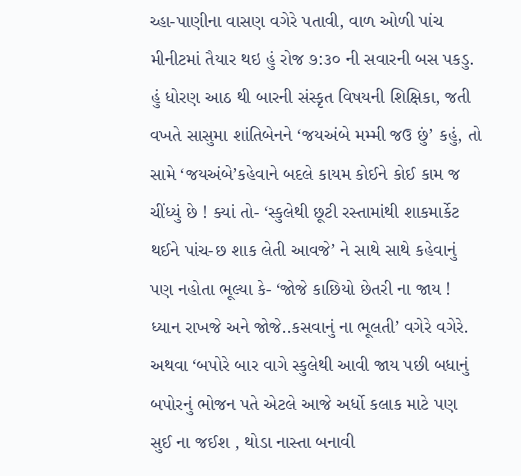ચ્હા-પાણીના વાસણ વગેરે પતાવી, વાળ ઓળી પાંચ મીનીટમાં તૈયાર થઇ હું રોજ ૭:૩૦ ની સવારની બસ પકડુ. હું ધોરણ આઠ થી બારની સંસ્કૃત વિષયની શિક્ષિકા, જતી વખતે સાસુમા શાંતિબેનને ‘જયઅંબે મમ્મી જઉ છું’ કહું, તો સામે ‘જયઅંબે’કહેવાને બદલે કાયમ કોઈને કોઈ કામ જ ચીંધ્યું છે ! ક્યાં તો- ‘સ્કુલેથી છૂટી રસ્તામાંથી શાકમાર્કેટ થઈને પાંચ-છ શાક લેતી આવજે’ ને સાથે સાથે કહેવાનું પણ નહોતા ભૂલ્યા કે- ‘જોજે કાછિયો છેતરી ના જાય ! ધ્યાન રાખજે અને જોજે..કસવાનું ના ભૂલતી’ વગેરે વગેરે. અથવા ‘બપોરે બાર વાગે સ્કુલેથી આવી જાય પછી બધાનું બપોરનું ભોજન પતે એટલે આજે અર્ધો કલાક માટે પણ સુઈ ના જઈશ , થોડા નાસ્તા બનાવી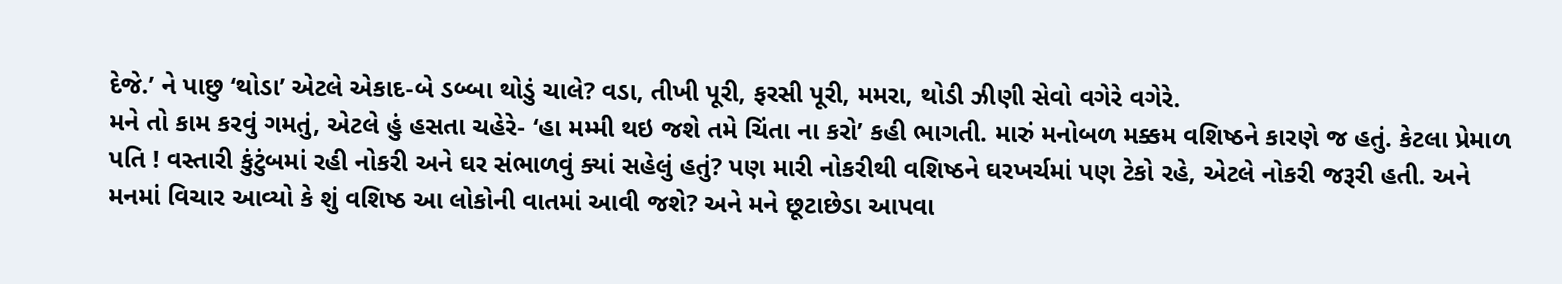દેજે.’ ને પાછુ ‘થોડા’ એટલે એકાદ-બે ડબ્બા થોડું ચાલે? વડા, તીખી પૂરી, ફરસી પૂરી, મમરા, થોડી ઝીણી સેવો વગેરે વગેરે.
મને તો કામ કરવું ગમતું, એટલે હું હસતા ચહેરે- ‘હા મમ્મી થઇ જશે તમે ચિંતા ના કરો’ કહી ભાગતી. મારું મનોબળ મક્કમ વશિષ્ઠને કારણે જ હતું. કેટલા પ્રેમાળ પતિ ! વસ્તારી કુંટુંબમાં રહી નોકરી અને ઘર સંભાળવું ક્યાં સહેલું હતું? પણ મારી નોકરીથી વશિષ્ઠને ઘરખર્ચમાં પણ ટેકો રહે, એટલે નોકરી જરૂરી હતી. અને મનમાં વિચાર આવ્યો કે શું વશિષ્ઠ આ લોકોની વાતમાં આવી જશે? અને મને છૂટાછેડા આપવા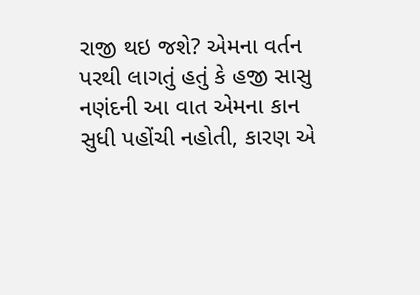રાજી થઇ જશે? એમના વર્તન પરથી લાગતું હતું કે હજી સાસુ નણંદની આ વાત એમના કાન સુધી પહોંચી નહોતી, કારણ એ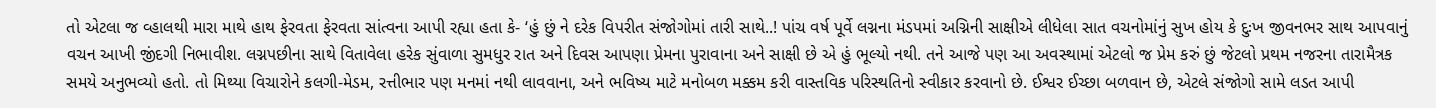તો એટલા જ વ્હાલથી મારા માથે હાથ ફેરવતા ફેરવતા સાંત્વના આપી રહ્યા હતા કે- ‘હું છું ને દરેક વિપરીત સંજોગોમાં તારી સાથે..! પાંચ વર્ષ પૂર્વે લગ્નના મંડપમાં અગ્નિની સાક્ષીએ લીધેલા સાત વચનોમાંનું સુખ હોય કે દુઃખ જીવનભર સાથ આપવાનું વચન આખી જીંદગી નિભાવીશ. લગ્નપછીના સાથે વિતાવેલા હરેક સુંવાળા સુમધુર રાત અને દિવસ આપણા પ્રેમના પુરાવાના અને સાક્ષી છે એ હું ભૂલ્યો નથી. તને આજે પણ આ અવસ્થામાં એટલો જ પ્રેમ કરું છું જેટલો પ્રથમ નજરના તારામૈત્રક સમયે અનુભવ્યો હતો. તો મિથ્યા વિચારોને કલગી-મેડમ, રત્તીભાર પણ મનમાં નથી લાવવાના, અને ભવિષ્ય માટે મનોબળ મક્કમ કરી વાસ્તવિક પરિસ્થતિનો સ્વીકાર કરવાનો છે. ઈશ્વર ઈચ્છા બળવાન છે, એટલે સંજોગો સામે લડત આપી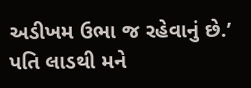અડીખમ ઉભા જ રહેવાનું છે.’ પતિ લાડથી મને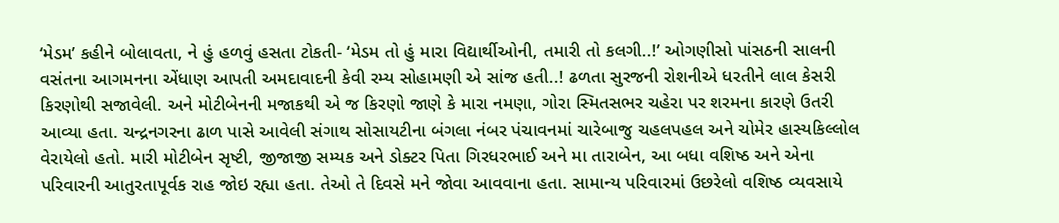‘મેડમ’ કહીને બોલાવતા, ને હું હળવું હસતા ટોકતી- ‘મેડમ તો હું મારા વિદ્યાર્થીઓની, તમારી તો કલગી..!’ ઓગણીસો પાંસઠની સાલની વસંતના આગમનના એંધાણ આપતી અમદાવાદની કેવી રમ્ય સોહામણી એ સાંજ હતી..! ઢળતા સુરજની રોશનીએ ધરતીને લાલ કેસરી કિરણોથી સજાવેલી. અને મોટીબેનની મજાકથી એ જ કિરણો જાણે કે મારા નમણા, ગોરા સ્મિતસભર ચહેરા પર શરમના કારણે ઉતરી આવ્યા હતા. ચન્દ્રનગરના ઢાળ પાસે આવેલી સંગાથ સોસાયટીના બંગલા નંબર પંચાવનમાં ચારેબાજુ ચહલપહલ અને ચોમેર હાસ્યકિલ્લોલ વેરાયેલો હતો. મારી મોટીબેન સૃષ્ટી, જીજાજી સમ્યક અને ડોક્ટર પિતા ગિરધરભાઈ અને મા તારાબેન, આ બધા વશિષ્ઠ અને એના પરિવારની આતુરતાપૂર્વક રાહ જોઇ રહ્યા હતા. તેઓ તે દિવસે મને જોવા આવવાના હતા. સામાન્ય પરિવારમાં ઉછરેલો વશિષ્ઠ વ્યવસાયે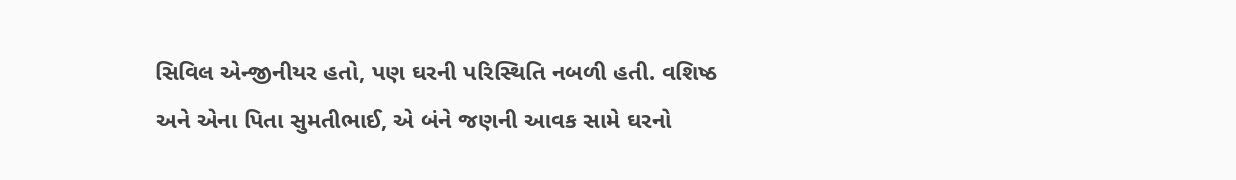સિવિલ એન્જીનીયર હતો, પણ ઘરની પરિસ્થિતિ નબળી હતી. વશિષ્ઠ અને એના પિતા સુમતીભાઈ, એ બંને જણની આવક સામે ઘરનો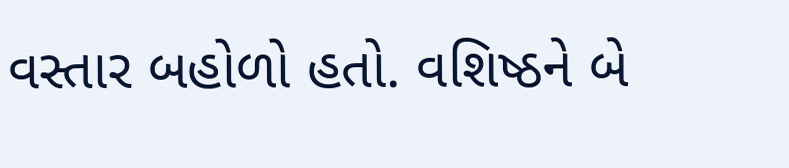વસ્તાર બહોળો હતો. વશિષ્ઠને બે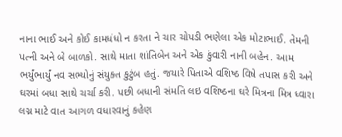નાના ભાઈ અને કોઈ કામધંધો ન કરતા ને ચાર ચોપડી ભણેલા એક મોટાભાઈ. તેમની પત્ની અને બે બાળકો. સાથે માતા શાંતિબેન અને એક કુંવારી નાની બહેન. આમ ભર્યુંભાર્યું નવ સભ્યોનું સંયુક્ત કુટુંબ હતું. જયારે પિતાએ વશિષ્ઠ વિષે તપાસ કરી અને ઘરમાં બધા સાથે ચર્ચા કરી. પછી બધાની સંમતિ લઇ વશિષ્ઠના ઘરે મિત્રના મિત્ર ધ્વારા લગ્ન માટે વાત આગળ વધારવાનું કહેણ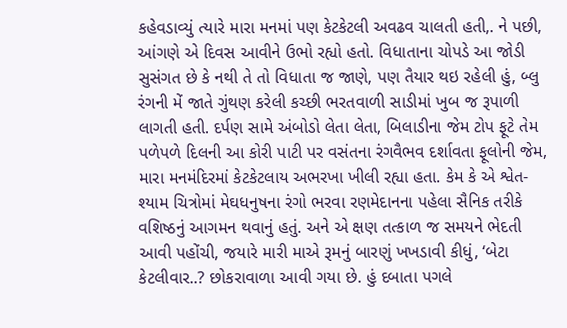કહેવડાવ્યું ત્યારે મારા મનમાં પણ કેટકેટલી અવઢવ ચાલતી હતી,. ને પછી, આંગણે એ દિવસ આવીને ઉભો રહ્યો હતો. વિધાતાના ચોપડે આ જોડી સુસંગત છે કે નથી તે તો વિધાતા જ જાણે, પણ તૈયાર થઇ રહેલી હું, બ્લુ રંગની મેં જાતે ગુંથણ કરેલી કચ્છી ભરતવાળી સાડીમાં ખુબ જ રૂપાળી લાગતી હતી. દર્પણ સામે અંબોડો લેતા લેતા, બિલાડીના જેમ ટોપ ફૂટે તેમ પળેપળે દિલની આ કોરી પાટી પર વસંતના રંગવૈભવ દર્શાવતા ફૂલોની જેમ, મારા મનમંદિરમાં કેટકેટલાય અભરખા ખીલી રહ્યા હતા. કેમ કે એ શ્વેત-શ્યામ ચિત્રોમાં મેઘધનુષના રંગો ભરવા રણમેદાનના પહેલા સૈનિક તરીકે વશિષ્ઠનું આગમન થવાનું હતું. અને એ ક્ષણ તત્કાળ જ સમયને ભેદતી આવી પહોંચી, જયારે મારી માએ રૂમનું બારણું ખખડાવી કીધું, ‘બેટા કેટલીવાર..? છોકરાવાળા આવી ગયા છે. હું દબાતા પગલે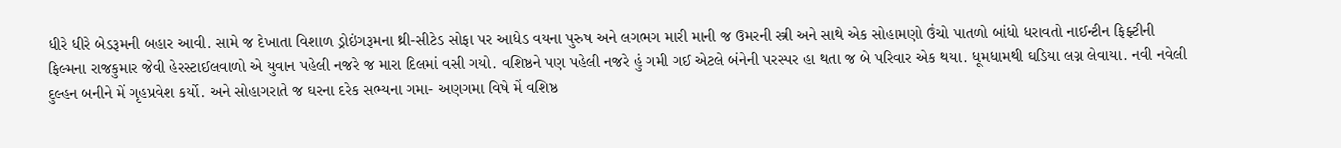ધીરે ધીરે બેડરૂમની બહાર આવી. સામે જ દેખાતા વિશાળ ડ્રોઇંગરૂમના થ્રી-સીટેડ સોફા પર આધેડ વયના પુરુષ અને લગભગ મારી માની જ ઉમરની સ્ત્રી અને સાથે એક સોહામણો ઉંચો પાતળો બાંધો ધરાવતો નાઈન્ટીન ફિફ્ટીની ફિલ્મના રાજકુમાર જેવી હેરસ્ટાઈલવાળો એ યુવાન પહેલી નજરે જ મારા દિલમાં વસી ગયો. વશિષ્ઠને પણ પહેલી નજરે હું ગમી ગઈ એટલે બંનેની પરસ્પર હા થતા જ બે પરિવાર એક થયા. ધૂમધામથી ઘડિયા લગ્ન લેવાયા. નવી નવેલી દુલ્હન બનીને મેં ગૃહપ્રવેશ કર્યો. અને સોહાગરાતે જ ઘરના દરેક સભ્યના ગમા- અણગમા વિષે મેં વશિષ્ઠ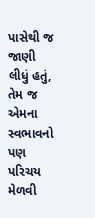પાસેથી જ જાણી લીધું હતું, તેમ જ એમના સ્વભાવનો પણ પરિચય મેળવી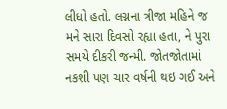લીધો હતો. લગ્નના ત્રીજા મહિને જ મને સારા દિવસો રહ્યા હતા, ને પુરા સમયે દીકરી જન્મી. જોતજોતામાં નકશી પણ ચાર વર્ષની થઇ ગઈ અને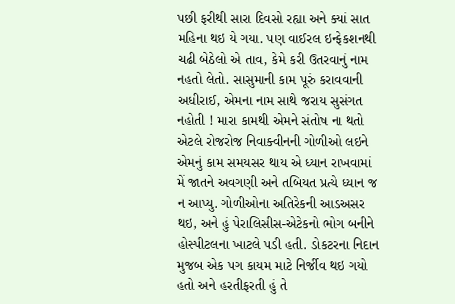પછી ફરીથી સારા દિવસો રહ્યા અને ક્યાં સાત મહિના થઇ યે ગયા. પણ વાઈરલ ઇન્ફેકશનથી ચઢી બેઠેલો એ તાવ, કેમે કરી ઉતરવાનું નામ નહતો લેતો. સાસુમાની કામ પૂરું કરાવવાની અધીરાઈ, એમના નામ સાથે જરાય સુસંગત નહોતી ! મારા કામથી એમને સંતોષ ના થતો એટલે રોજરોજ નિવાક્વીનની ગોળીઓ લઇને એમનું કામ સમયસર થાય એ ધ્યાન રાખવામાં મેં જાતને અવગણી અને તબિયત પ્રત્યે ધ્યાન જ ન આપ્યુ. ગોળીઓના અતિરેકની આડઅસર થઇ, અને હું પેરાલિસીસ-એટેકનો ભોગ બનીને હોસ્પીટલના ખાટલે પડી હતી. ડોકટરના નિદાન મુજબ એક પગ કાયમ માટે નિર્જીવ થઇ ગયો હતો અને હરતીફરતી હું તે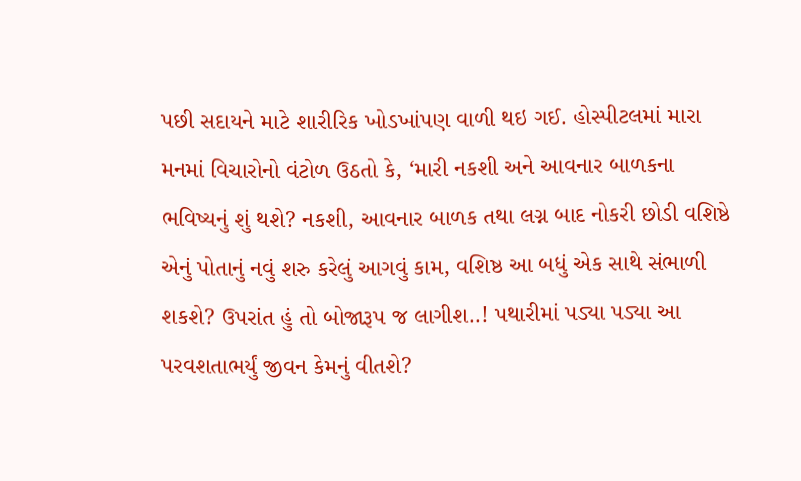પછી સદાયને માટે શારીરિક ખોડખાંપણ વાળી થઇ ગઈ. હોસ્પીટલમાં મારા મનમાં વિચારોનો વંટોળ ઉઠતો કે, ‘મારી નકશી અને આવનાર બાળકના ભવિષ્યનું શું થશે? નકશી, આવનાર બાળક તથા લગ્ન બાદ નોકરી છોડી વશિષ્ઠે એનું પોતાનું નવું શરુ કરેલું આગવું કામ, વશિષ્ઠ આ બધું એક સાથે સંભાળી શકશે? ઉપરાંત હું તો બોજારૂપ જ લાગીશ..! પથારીમાં પડ્યા પડ્યા આ પરવશતાભર્યું જીવન કેમનું વીતશે?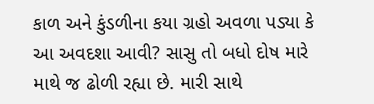કાળ અને કુંડળીના કયા ગ્રહો અવળા પડ્યા કે આ અવદશા આવી? સાસુ તો બધો દોષ મારે માથે જ ઢોળી રહ્યા છે. મારી સાથે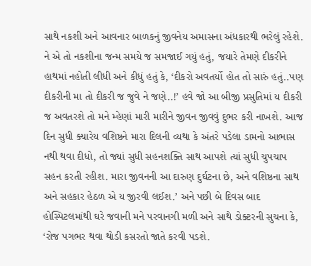સાથે નકશી અને આવનાર બાળકનું જીવનેય અમાસના અંધકારથી ભરેલું રહેશે. ને એ તો નકશીના જન્મ સમયે જ સમજાઈ ગયું હતું, જયારે તેમણે દીકરીને હાથમાં નહોતી લીધી અને કીધું હતું કે, ‘દીકરો અવતર્યો હોત તો સારું હતું..પણ દીકરીની મા તો દીકરી જ જુવે ને જણે..!’ હવે જો આ બીજી પ્રસુતિમાં ય દીકરી જ અવતરશે તો મને મ્હેણાં મારી મારીને જીવન જીવવું દુભર કરી નાખશે. આજ દિન સુધી ક્યારેય વશિષ્ઠને મારા દિલની વ્યથા કે અંતરે પડેલા ડામનો આભાસ નથી થવા દીધો, તો જ્યાં સુધી સહનશક્તિ સાથ આપશે ત્યાં સુધી ચુપચાપ સહન કરતી રહીશ. મારા જીવનની આ દારુણ દુર્ઘટના છે, અને વશિષ્ઠના સાથ અને સહકાર હેઠળ એ ય જીરવી લઈશ.’ અને પછી બે દિવસ બાદ હોસ્પિટલમાંથી ઘરે જવાની મને પરવાનગી મળી અને સાથે ડોક્ટરની સુચના કે, ‘રોજ પગભર થવા થોડી કસરતો જાતે કરવી પડશે.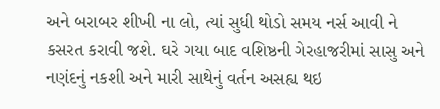અને બરાબર શીખી ના લો, ત્યાં સુધી થોડો સમય નર્સ આવી ને કસરત કરાવી જશે. ઘરે ગયા બાદ વશિષ્ઠની ગેરહાજરીમાં સાસુ અને નણંદનું નકશી અને મારી સાથેનું વર્તન અસહ્ય થઇ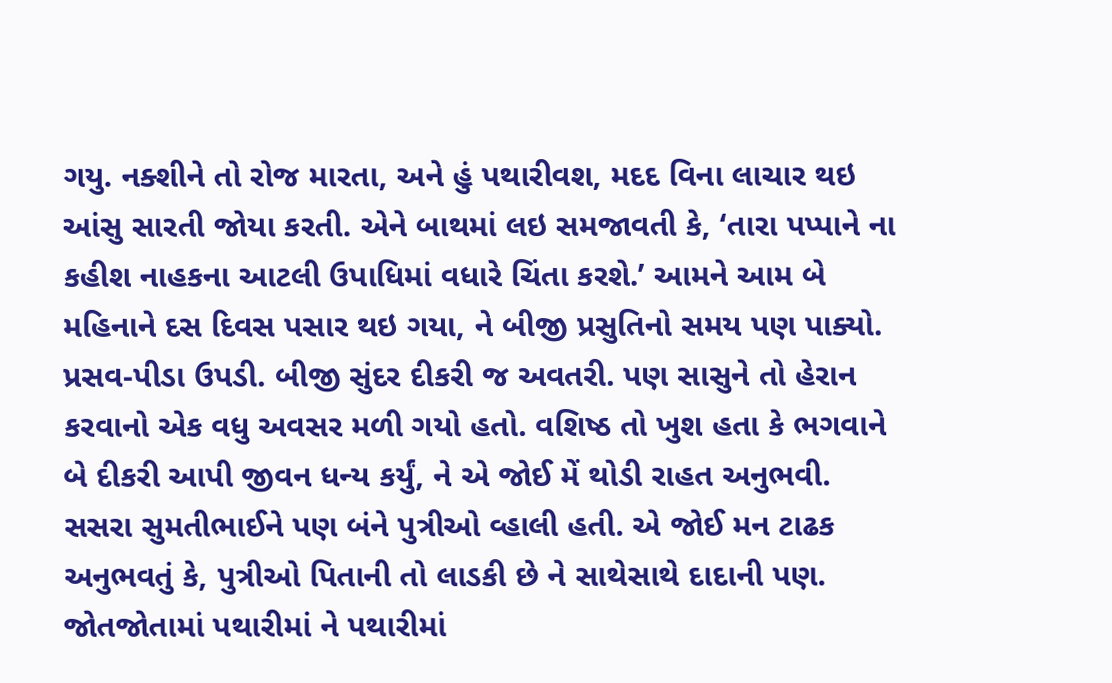ગયુ. નક્શીને તો રોજ મારતા, અને હું પથારીવશ, મદદ વિના લાચાર થઇ આંસુ સારતી જોયા કરતી. એને બાથમાં લઇ સમજાવતી કે, ‘તારા પપ્પાને ના કહીશ નાહકના આટલી ઉપાધિમાં વધારે ચિંતા કરશે.’ આમને આમ બે મહિનાને દસ દિવસ પસાર થઇ ગયા, ને બીજી પ્રસુતિનો સમય પણ પાક્યો. પ્રસવ-પીડા ઉપડી. બીજી સુંદર દીકરી જ અવતરી. પણ સાસુને તો હેરાન કરવાનો એક વધુ અવસર મળી ગયો હતો. વશિષ્ઠ તો ખુશ હતા કે ભગવાને બે દીકરી આપી જીવન ધન્ય કર્યું, ને એ જોઈ મેં થોડી રાહત અનુભવી. સસરા સુમતીભાઈને પણ બંને પુત્રીઓ વ્હાલી હતી. એ જોઈ મન ટાઢક અનુભવતું કે, પુત્રીઓ પિતાની તો લાડકી છે ને સાથેસાથે દાદાની પણ. જોતજોતામાં પથારીમાં ને પથારીમાં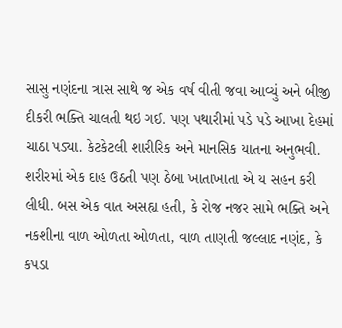સાસુ નણંદના ત્રાસ સાથે જ એક વર્ષ વીતી જવા આવ્યું અને બીજી દીકરી ભક્તિ ચાલતી થઇ ગઈ. પણ પથારીમાં પડે પડે આખા દેહમાં ચાઠા પડ્યા. કેટકેટલી શારીરિક અને માનસિક યાતના અનુભવી. શરીરમાં એક દાહ ઉઠતી પણ ઠેબા ખાતાખાતા એ ય સહન કરી લીધી. બસ એક વાત અસહ્ય હતી, કે રોજ નજર સામે ભક્તિ અને નકશીના વાળ ઓળતા ઓળતા, વાળ તાણતી જલ્લાદ નણંદ, કે કપડા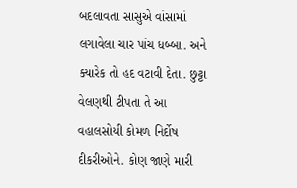બદલાવતા સાસુએ વાંસામાં લગાવેલા ચાર પાંચ ધબ્બા. અને ક્યારેક તો હદ વટાવી દેતા. છુટ્ટા વેલણથી ટીપતા તે આ વહાલસોયી કોમળ નિર્દોષ દીકરીઓને. કોણ જાણે મારી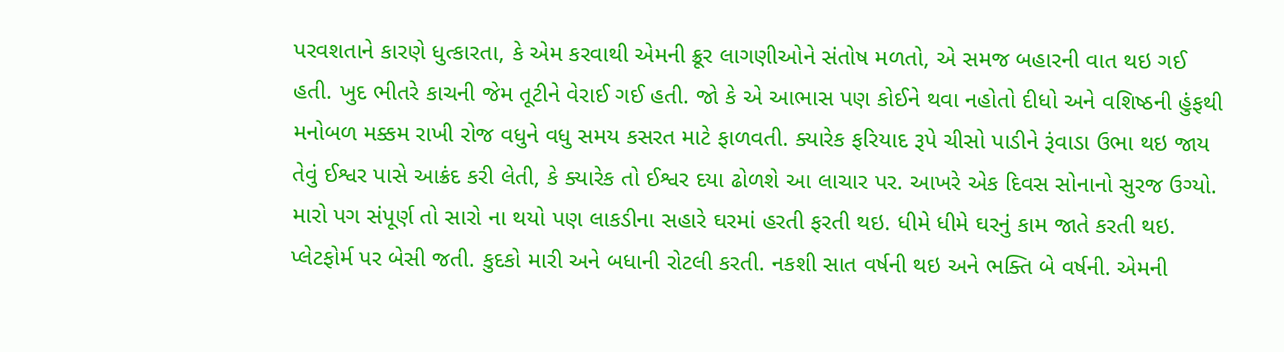પરવશતાને કારણે ધુત્કારતા, કે એમ કરવાથી એમની ક્રૂર લાગણીઓને સંતોષ મળતો, એ સમજ બહારની વાત થઇ ગઈ હતી. ખુદ ભીતરે કાચની જેમ તૂટીને વેરાઈ ગઈ હતી. જો કે એ આભાસ પણ કોઈને થવા નહોતો દીધો અને વશિષ્ઠની હુંફથી મનોબળ મક્કમ રાખી રોજ વધુને વધુ સમય કસરત માટે ફાળવતી. ક્યારેક ફરિયાદ રૂપે ચીસો પાડીને રૂંવાડા ઉભા થઇ જાય તેવું ઈશ્વર પાસે આક્રંદ કરી લેતી, કે ક્યારેક તો ઈશ્વર દયા ઢોળશે આ લાચાર પર. આખરે એક દિવસ સોનાનો સુરજ ઉગ્યો. મારો પગ સંપૂર્ણ તો સારો ના થયો પણ લાકડીના સહારે ઘરમાં હરતી ફરતી થઇ. ધીમે ધીમે ઘરનું કામ જાતે કરતી થઇ. પ્લેટફોર્મ પર બેસી જતી. કુદકો મારી અને બધાની રોટલી કરતી. નકશી સાત વર્ષની થઇ અને ભક્તિ બે વર્ષની. એમની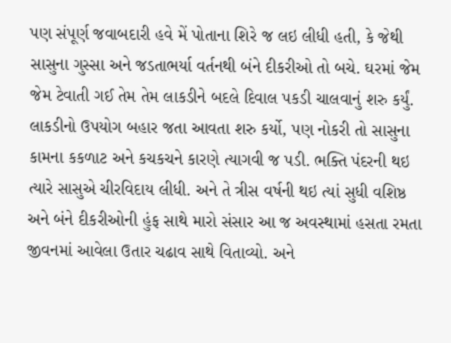પણ સંપૂર્ણ જવાબદારી હવે મેં પોતાના શિરે જ લઇ લીધી હતી, કે જેથી સાસુના ગુસ્સા અને જડતાભર્યા વર્તનથી બંને દીકરીઓ તો બચે. ઘરમાં જેમ જેમ ટેવાતી ગઈ તેમ તેમ લાકડીને બદલે દિવાલ પકડી ચાલવાનું શરુ કર્યું. લાકડીનો ઉપયોગ બહાર જતા આવતા શરુ કર્યો, પણ નોકરી તો સાસુના કામના કકળાટ અને કચકચને કારણે ત્યાગવી જ પડી. ભક્તિ પંદરની થઇ ત્યારે સાસુએ ચીરવિદાય લીધી. અને તે ત્રીસ વર્ષની થઇ ત્યાં સુધી વશિષ્ઠ અને બંને દીકરીઓની હુંફ સાથે મારો સંસાર આ જ અવસ્થામાં હસતા રમતા જીવનમાં આવેલા ઉતાર ચઢાવ સાથે વિતાવ્યો. અને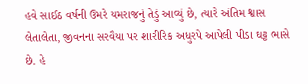હવે સાઈઠ વર્ષની ઉમરે યમરાજનું તેડું આવ્યું છે, ત્યારે અંતિમ શ્વાસ લેતાલેતા, જીવનના સરવૈયા પર શારીરિક અધુરપે આપેલી પીડા ઘટ્ટ ભાસે છે. હે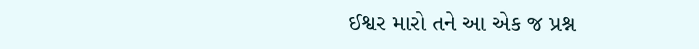ઈશ્વર મારો તને આ એક જ પ્રશ્ન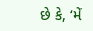છે કે, ‘મેં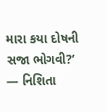મારા કયા દોષની સજા ભોગવી?’
— નિશિતા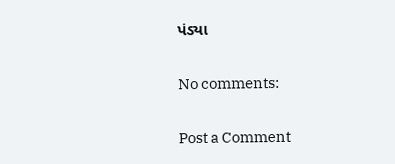પંડ્યા

No comments:

Post a Comment